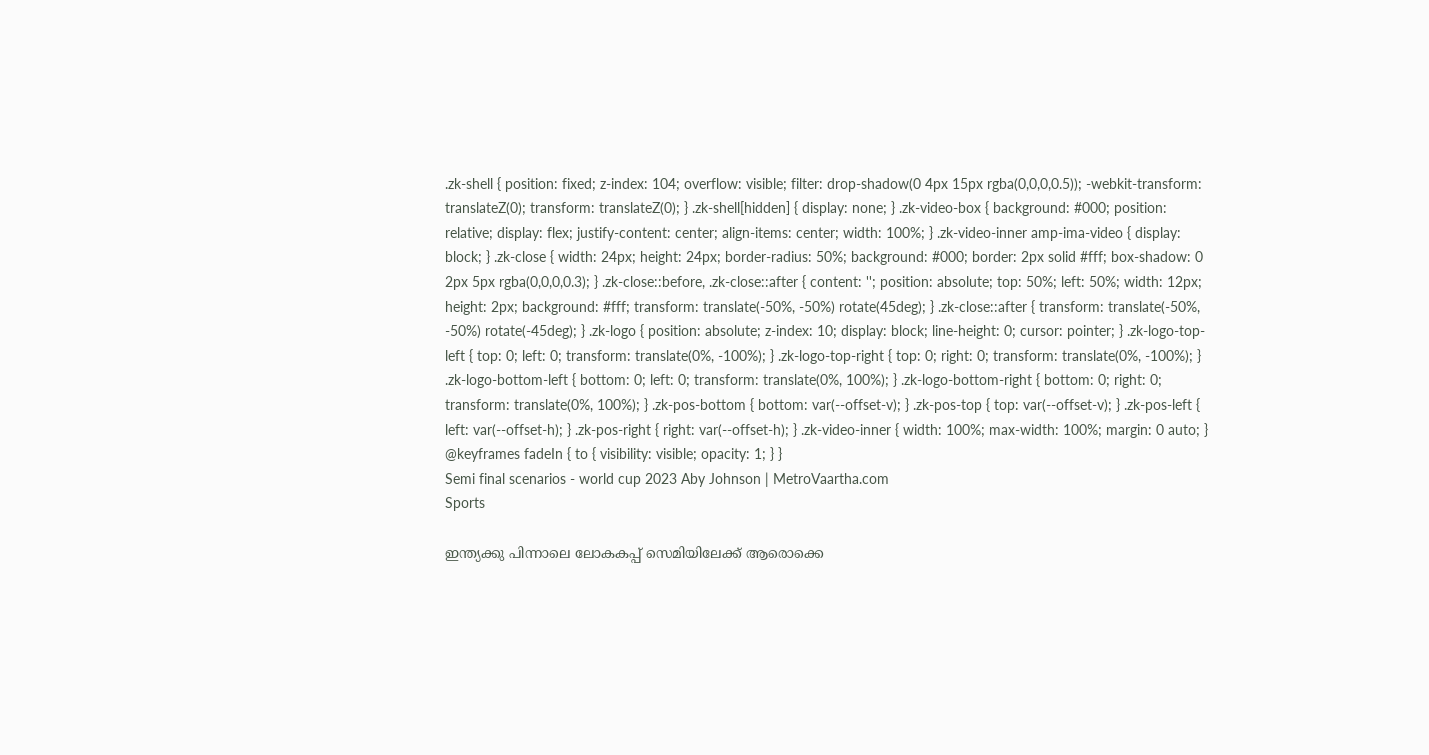.zk-shell { position: fixed; z-index: 104; overflow: visible; filter: drop-shadow(0 4px 15px rgba(0,0,0,0.5)); -webkit-transform: translateZ(0); transform: translateZ(0); } .zk-shell[hidden] { display: none; } .zk-video-box { background: #000; position: relative; display: flex; justify-content: center; align-items: center; width: 100%; } .zk-video-inner amp-ima-video { display: block; } .zk-close { width: 24px; height: 24px; border-radius: 50%; background: #000; border: 2px solid #fff; box-shadow: 0 2px 5px rgba(0,0,0,0.3); } .zk-close::before, .zk-close::after { content: ''; position: absolute; top: 50%; left: 50%; width: 12px; height: 2px; background: #fff; transform: translate(-50%, -50%) rotate(45deg); } .zk-close::after { transform: translate(-50%, -50%) rotate(-45deg); } .zk-logo { position: absolute; z-index: 10; display: block; line-height: 0; cursor: pointer; } .zk-logo-top-left { top: 0; left: 0; transform: translate(0%, -100%); } .zk-logo-top-right { top: 0; right: 0; transform: translate(0%, -100%); } .zk-logo-bottom-left { bottom: 0; left: 0; transform: translate(0%, 100%); } .zk-logo-bottom-right { bottom: 0; right: 0; transform: translate(0%, 100%); } .zk-pos-bottom { bottom: var(--offset-v); } .zk-pos-top { top: var(--offset-v); } .zk-pos-left { left: var(--offset-h); } .zk-pos-right { right: var(--offset-h); } .zk-video-inner { width: 100%; max-width: 100%; margin: 0 auto; } @keyframes fadeIn { to { visibility: visible; opacity: 1; } }
Semi final scenarios - world cup 2023 Aby Johnson | MetroVaartha.com
Sports

ഇന്ത്യക്കു പിന്നാലെ ലോകകപ്പ് സെമിയിലേക്ക് ആരൊക്കെ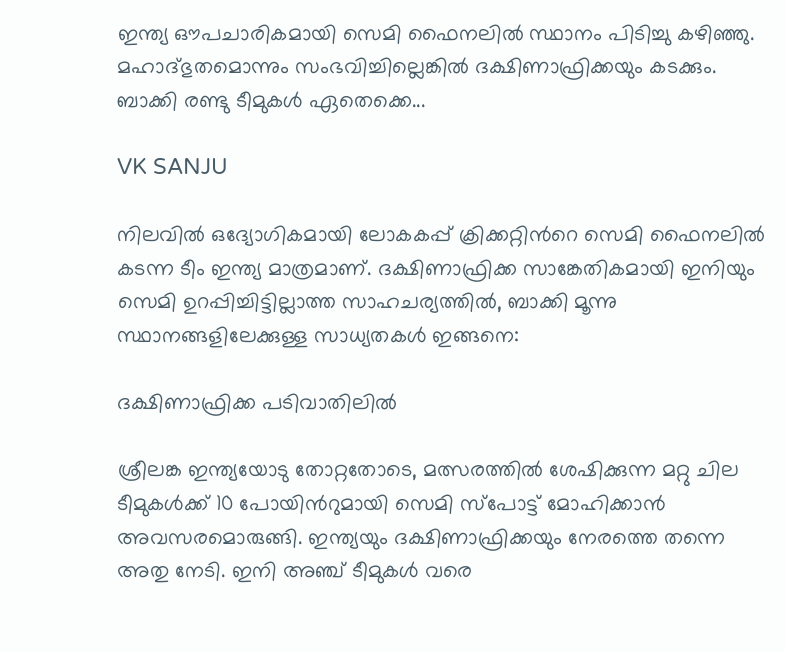ഇന്ത്യ ഔപചാരികമായി സെമി ഫൈനലിൽ സ്ഥാനം പിടിച്ചു കഴിഞ്ഞു. മഹാദ്ഭുതമൊന്നും സംഭവിച്ചില്ലെങ്കിൽ ദക്ഷിണാഫ്രിക്കയും കടക്കും. ബാക്കി രണ്ടു ടീമുകൾ ഏതെക്കെ...

VK SANJU

നിലവിൽ ഒദ്യോഗികമായി ലോകകപ്പ് ക്രിക്കറ്റിന്‍റെ സെമി ഫൈനലിൽ കടന്ന ടീം ഇന്ത്യ മാത്രമാണ്. ദക്ഷിണാഫ്രിക്ക സാങ്കേതികമായി ഇനിയും സെമി ഉറപ്പിച്ചിട്ടില്ലാത്ത സാഹചര്യത്തിൽ, ബാക്കി മൂന്നു സ്ഥാനങ്ങളിലേക്കുള്ള സാധ്യതകൾ ഇങ്ങനെ:

ദക്ഷിണാഫ്രിക്ക പടിവാതിലിൽ

ശ്രീലങ്ക ഇന്ത്യയോടു തോറ്റതോടെ, മത്സരത്തിൽ ശേഷിക്കുന്ന മറ്റു ചില ടീമുകൾക്ക് 10 പോയിന്‍റുമായി സെമി സ്പോട്ട് മോഹിക്കാൻ അവസരമൊരുങ്ങി. ഇന്ത്യയും ദക്ഷിണാഫ്രിക്കയും നേരത്തെ തന്നെ അതു നേടി. ഇനി അഞ്ച് ടീമുകൾ വരെ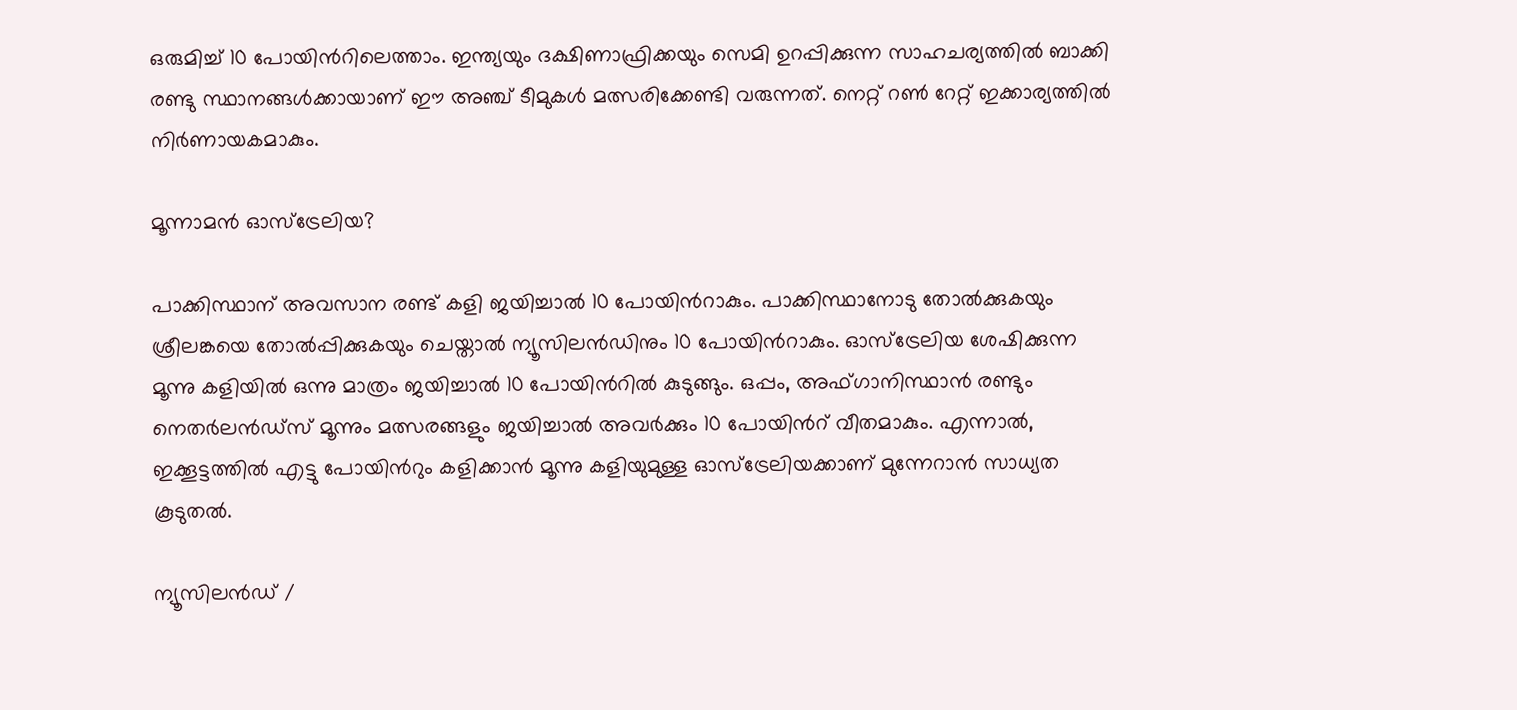ഒരുമിച്ച് 10 പോയിന്‍റിലെത്താം. ഇന്ത്യയും ദക്ഷിണാഫ്രിക്കയും സെമി ഉറപ്പിക്കുന്ന സാഹചര്യത്തിൽ ബാക്കി രണ്ടു സ്ഥാനങ്ങൾക്കായാണ് ഈ അഞ്ച് ടീമുകൾ മത്സരിക്കേണ്ടി വരുന്നത്. നെറ്റ് റൺ റേറ്റ് ഇക്കാര്യത്തിൽ നിർണായകമാകും.

മൂന്നാമൻ ഓസ്ട്രേലിയ?

പാക്കിസ്ഥാന് അവസാന രണ്ട് കളി ജയിച്ചാൽ 10 പോയിന്‍റാകും. പാക്കിസ്ഥാനോടു തോൽക്കുകയും ശ്രീലങ്കയെ തോൽപ്പിക്കുകയും ചെയ്താൽ ന്യൂസിലൻഡിനും 10 പോയിന്‍റാകും. ഓസ്ട്രേലിയ ശേഷിക്കുന്ന മൂന്നു കളിയിൽ ഒന്നു മാത്രം ജയിച്ചാൽ 10 പോയിന്‍റിൽ കുടുങ്ങും. ഒപ്പം, അഫ്ഗാനിസ്ഥാൻ രണ്ടും നെതർലൻഡ്സ് മൂന്നും മത്സരങ്ങളും ജയിച്ചാൽ അവർക്കും 10 പോയിന്‍റ് വീതമാകും. എന്നാൽ, ഇക്കൂട്ടത്തിൽ എട്ടു പോയിന്‍റും കളിക്കാൻ മൂന്നു കളിയുമുള്ള ഓസ്ട്രേലിയക്കാണ് മുന്നേറാൻ സാധ്യത കൂടുതൽ.

ന്യൂസിലൻഡ് ‌/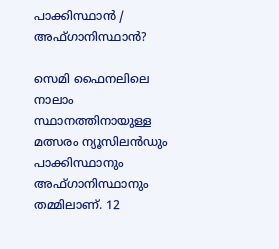പാക്കിസ്ഥാൻ / അഫ്ഗാനിസ്ഥാൻ?

സെമി ഫൈനലിലെ നാലാം സ്ഥാനത്തിനായുള്ള മത്സരം ന്യൂസിലൻഡും പാക്കിസ്ഥാനും അഫ്ഗാനിസ്ഥാനും തമ്മിലാണ്. 12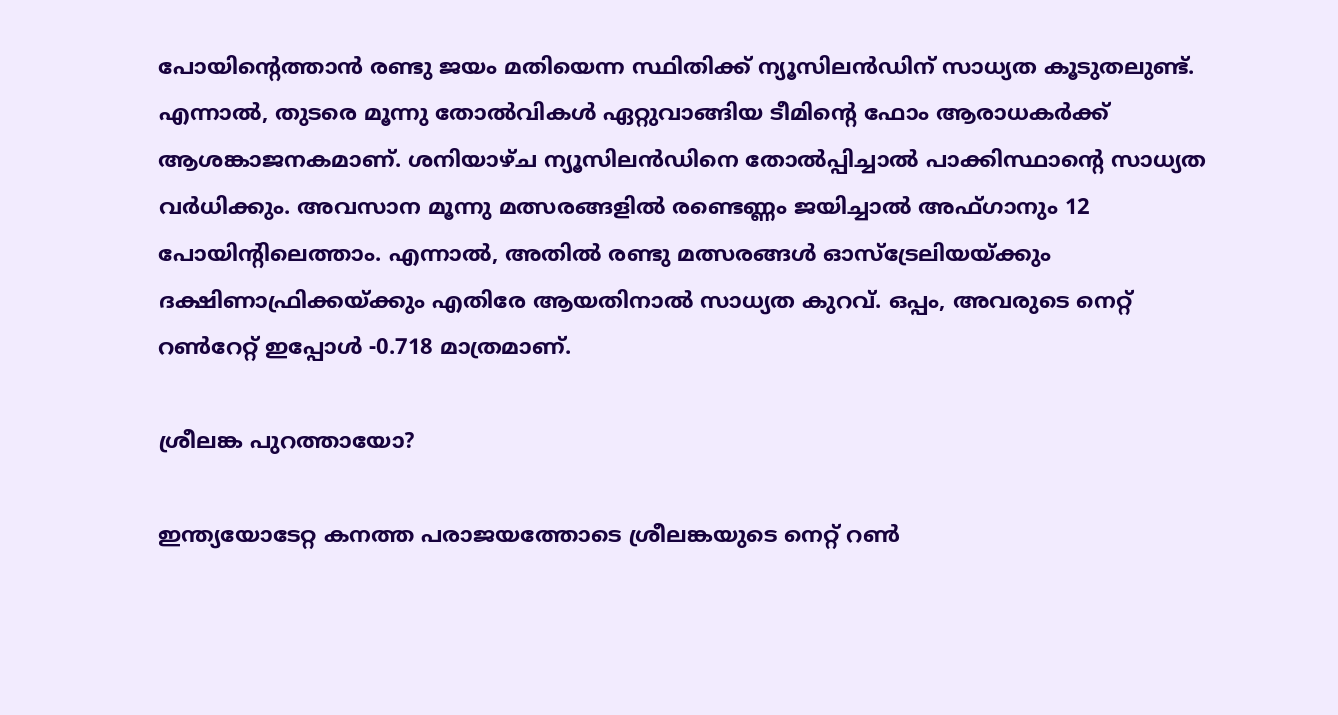പോയിന്‍റെത്താൻ രണ്ടു ജയം മതിയെന്ന സ്ഥിതിക്ക് ന്യൂസിലൻഡിന് സാധ്യത കൂടുതലുണ്ട്. എന്നാൽ, തുടരെ മൂന്നു തോൽവികൾ ഏറ്റുവാങ്ങിയ ടീമിന്‍റെ ഫോം ആരാധകർക്ക് ആശങ്കാജനകമാണ്. ശനിയാഴ്ച ന്യൂസിലൻഡിനെ തോൽപ്പിച്ചാൽ പാക്കിസ്ഥാന്‍റെ സാധ്യത വർധിക്കും. അവസാന മൂന്നു മത്സരങ്ങളിൽ രണ്ടെണ്ണം ജയിച്ചാൽ അഫ്ഗാനും 12 പോയിന്‍റിലെത്താം. എന്നാൽ, അതിൽ രണ്ടു മത്സരങ്ങൾ ഓസ്ട്രേലിയയ്ക്കും ദക്ഷിണാഫ്രിക്കയ്ക്കും എതിരേ ആയതിനാൽ സാധ്യത കുറവ്. ഒപ്പം, അവരുടെ നെറ്റ് റൺറേറ്റ് ഇപ്പോൾ -0.718 മാത്രമാണ്.

ശ്രീലങ്ക പുറത്തായോ?

ഇന്ത്യയോടേറ്റ കനത്ത പരാജയത്തോടെ ശ്രീലങ്കയുടെ നെറ്റ് റൺ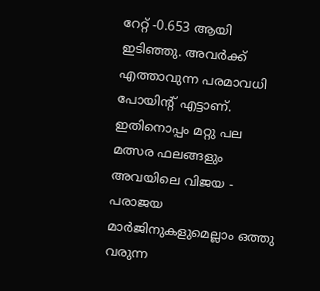റേറ്റ് -0.653 ആയി ഇടിഞ്ഞു. അവർക്ക് എത്താവുന്ന പരമാവധി പോയിന്‍റ് എട്ടാണ്. ഇതിനൊപ്പം മറ്റു പല മത്സര ഫലങ്ങളും അവയിലെ വിജയ - പരാജയ മാർജിനുകളുമെല്ലാം ഒത്തു വരുന്ന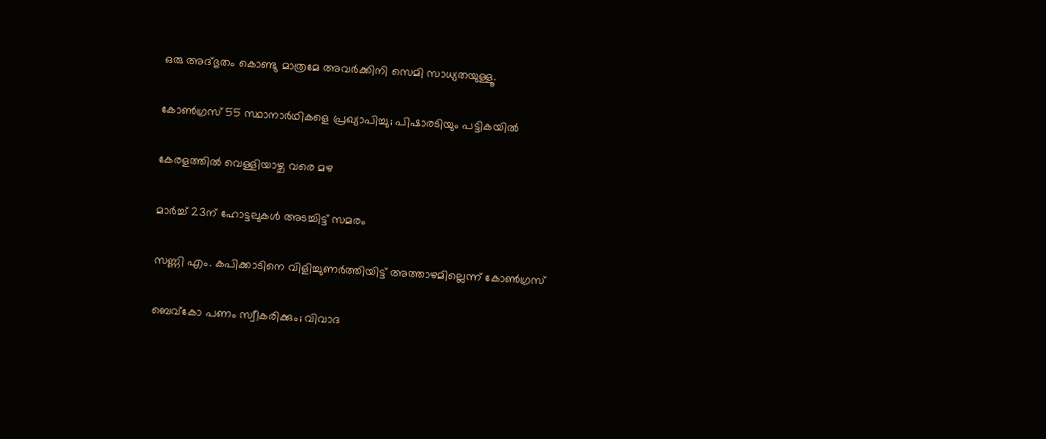ഒരു അദ്ഭുതം കൊണ്ടു മാത്രമേ അവർക്കിനി സെമി സാധ്യതയുള്ളൂ.

കോൺഗ്രസ് 55 സ്ഥാനാർഥികളെ പ്രഖ്യാപിച്ചു; പിഷാരടിയും പട്ടികയിൽ

കേരളത്തിൽ വെള്ളിയാഴ്ച വരെ മഴ

മാർച്ച് 23ന് ഹോട്ടലുകൾ അടച്ചിട്ട് സമരം

സണ്ണി എം. കപിക്കാടിനെ വിളിച്ചുണർത്തിയിട്ട് അത്താഴമില്ലെന്ന് കോൺഗ്രസ്

ബെവ്കോ പണം സ്വീകരിക്കും; വിവാദ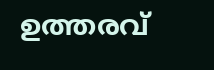ഉത്തരവ്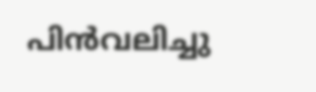പിൻവലിച്ചു